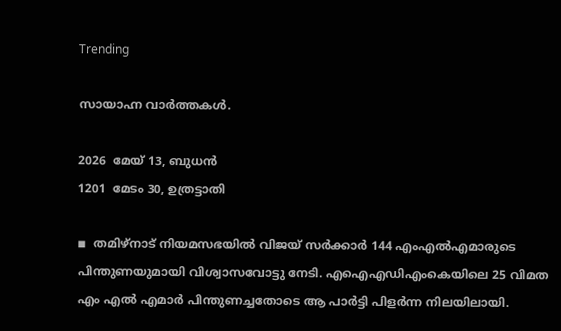Trending

സായാഹ്ന വാര്‍ത്തകള്‍.

2026  മേയ് 13, ബുധന്‍
1201  മേടം 30, ഉത്രട്ടാതി

◾  തമിഴ്നാട് നിയമസഭയില്‍ വിജയ് സര്‍ക്കാര്‍ 144 എംഎല്‍എമാരുടെ പിന്തുണയുമായി വിശ്വാസവോട്ടു നേടി. എഐഎഡിഎംകെയിലെ 25 വിമത എം എല്‍ എമാര്‍ പിന്തുണച്ചതോടെ ആ പാര്‍ട്ടി പിളര്‍ന്ന നിലയിലായി.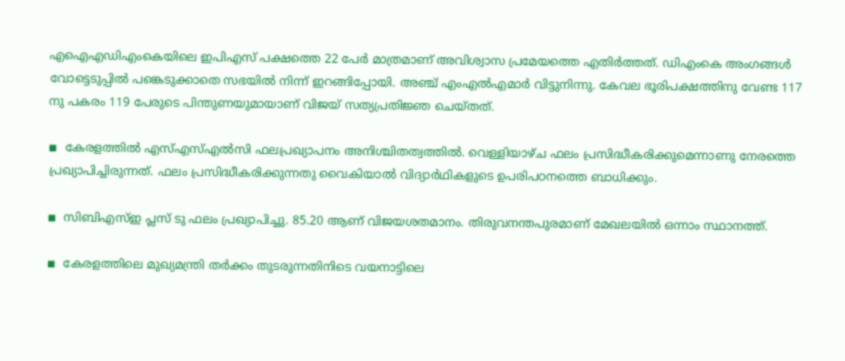എഐഎഡിഎംകെയിലെ ഇപിഎസ് പക്ഷത്തെ 22 പേര്‍ മാത്രമാണ് അവിശ്വാസ പ്രമേയത്തെ എതിര്‍ത്തത്. ഡിഎംകെ അംഗങ്ങള്‍ വോട്ടെടുപ്പില്‍ പങ്കെടുക്കാതെ സഭയില്‍ നിന്ന് ഇറങ്ങിപ്പോയി. അഞ്ച് എംഎല്‍എമാര്‍ വിട്ടുനിന്നു. കേവല ഭൂരിപക്ഷത്തിനു വേണ്ട 117 നു പകരം 119 പേരുടെ പിന്തുണയുമായാണ് വിജയ് സത്യപ്രതിജ്ഞ ചെയ്തത്.

◾  കേരളത്തില്‍ എസ്എസ്എല്‍സി ഫലപ്രഖ്യാപനം അനിശ്ചിതത്വത്തില്‍. വെള്ളിയാഴ്ച ഫലം പ്രസിദ്ധീകരിക്കുമെന്നാണു നേരത്തെ പ്രഖ്യാപിച്ചിരുന്നത്. ഫലം പ്രസിദ്ധീകരിക്കുന്നതു വൈകിയാല്‍ വിദ്യാര്‍ഥികളുടെ ഉപരിപഠനത്തെ ബാധിക്കും.

◾  സിബിഎസ്ഇ പ്ലസ് ടു ഫലം പ്രഖ്യാപിച്ചു. 85.20 ആണ് വിജയശതമാനം. തിരുവനന്തപുരമാണ് മേഖലയില്‍ ഒന്നാം സ്ഥാനത്ത്.

◾  കേരളത്തിലെ മുഖ്യമന്ത്രി തര്‍ക്കം തുടരുന്നതിനിടെ വയനാട്ടിലെ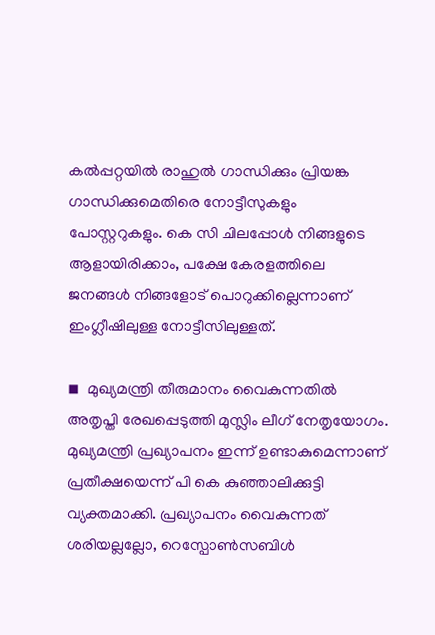കല്‍പ്പറ്റയില്‍ രാഹുല്‍ ഗാന്ധിക്കും പ്രിയങ്ക ഗാന്ധിക്കുമെതിരെ നോട്ടീസുകളും പോസ്റ്ററുകളും. കെ സി ചിലപ്പോള്‍ നിങ്ങളുടെ ആളായിരിക്കാം, പക്ഷേ കേരളത്തിലെ ജനങ്ങള്‍ നിങ്ങളോട് പൊറുക്കില്ലെന്നാണ് ഇംഗ്ലീഷിലുള്ള നോട്ടീസിലുള്ളത്.

◾  മുഖ്യമന്ത്രി തീരുമാനം വൈകുന്നതില്‍ അതൃപ്തി രേഖപ്പെടുത്തി മുസ്ലിം ലീഗ് നേതൃയോഗം. മുഖ്യമന്ത്രി പ്രഖ്യാപനം ഇന്ന് ഉണ്ടാകുമെന്നാണ് പ്രതീക്ഷയെന്ന് പി കെ കുഞ്ഞാലിക്കുട്ടി വ്യക്തമാക്കി. പ്രഖ്യാപനം വൈകുന്നത് ശരിയല്ലല്ലോ, റെസ്പോണ്‍സബിള്‍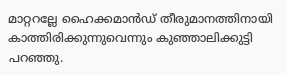മാറ്ററല്ലേ ഹൈക്കമാന്‍ഡ് തീരുമാനത്തിനായി കാത്തിരിക്കുന്നുവെന്നും കുഞ്ഞാലിക്കുട്ടി പറഞ്ഞു.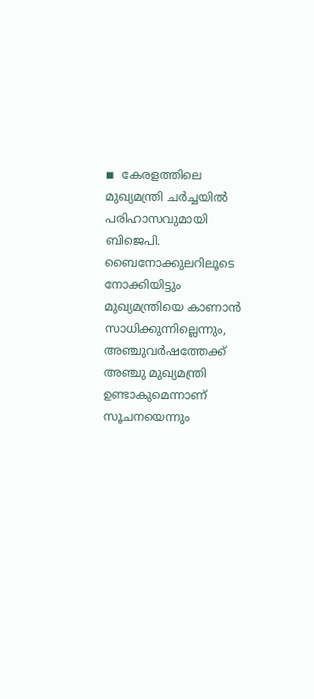◾  കേരളത്തിലെ മുഖ്യമന്ത്രി ചര്‍ച്ചയില്‍ പരിഹാസവുമായി ബിജെപി. ബൈനോക്കുലറിലൂടെ നോക്കിയിട്ടും മുഖ്യമന്ത്രിയെ കാണാന്‍ സാധിക്കുന്നില്ലെന്നും, അഞ്ചുവര്‍ഷത്തേക്ക് അഞ്ചു മുഖ്യമന്ത്രി ഉണ്ടാകുമെന്നാണ് സൂചനയെന്നും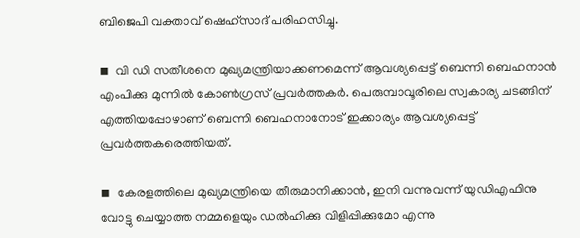ബിജെപി വക്താവ് ഷെഹ്സാദ് പരിഹസിച്ചു.

◾  വി ഡി സതീശനെ മുഖ്യമന്ത്രിയാക്കണമെന്ന് ആവശ്യപ്പെട്ട് ബെന്നി ബെഹനാന്‍ എംപിക്കു മുന്നില്‍ കോണ്‍ഗ്രസ് പ്രവര്‍ത്തകര്‍. പെരുമ്പാവൂരിലെ സ്വകാര്യ ചടങ്ങിന് എത്തിയപ്പോഴാണ് ബെന്നി ബെഹനാനോട് ഇക്കാര്യം ആവശ്യപ്പെട്ട് പ്രവര്‍ത്തകരെത്തിയത്.

◾  കേരളത്തിലെ മുഖ്യമന്ത്രിയെ തീരുമാനിക്കാന്‍, ഇനി വന്നുവന്ന് യുഡിഎഫിനു വോട്ടു ചെയ്യാത്ത നമ്മളെയും ഡല്‍ഹിക്കു വിളിപ്പിക്കുമോ എന്നു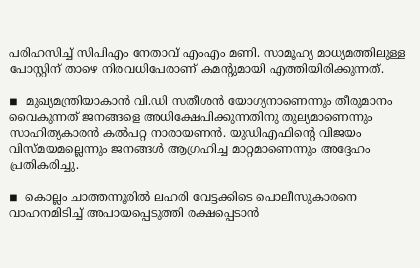പരിഹസിച്ച് സിപിഎം നേതാവ് എംഎം മണി. സാമൂഹ്യ മാധ്യമത്തിലുള്ള പോസ്റ്റിന് താഴെ നിരവധിപേരാണ് കമന്റുമായി എത്തിയിരിക്കുന്നത്.

◾  മുഖ്യമന്ത്രിയാകാന്‍ വി.ഡി സതീശന്‍ യോഗ്യനാണെന്നും തീരുമാനം വൈകുന്നത് ജനങ്ങളെ അധിക്ഷേപിക്കുന്നതിനു തുല്യമാണെന്നും സാഹിത്യകാരന്‍ കല്‍പറ്റ നാരായണന്‍. യുഡിഎഫിന്റെ വിജയം വിസ്മയമല്ലെന്നും ജനങ്ങള്‍ ആഗ്രഹിച്ച മാറ്റമാണെന്നും അദ്ദേഹം പ്രതികരിച്ചു.

◾  കൊല്ലം ചാത്തന്നൂരില്‍ ലഹരി വേട്ടക്കിടെ പൊലീസുകാരനെ വാഹനമിടിച്ച് അപായപ്പെടുത്തി രക്ഷപ്പെടാന്‍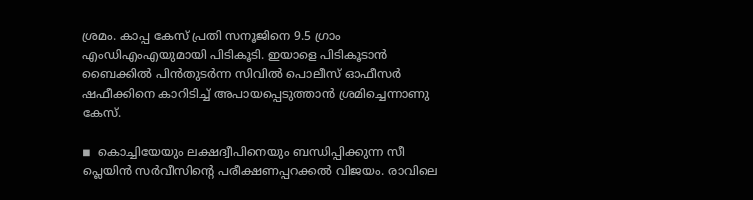ശ്രമം. കാപ്പ കേസ് പ്രതി സനൂജിനെ 9.5 ഗ്രാം എംഡിഎംഎയുമായി പിടികൂടി. ഇയാളെ പിടികൂടാന്‍ ബൈക്കില്‍ പിന്‍തുടര്‍ന്ന സിവില്‍ പൊലീസ് ഓഫീസര്‍ ഷഫീക്കിനെ കാറിടിച്ച് അപായപ്പെടുത്താന്‍ ശ്രമിച്ചെന്നാണു കേസ്.

◾  കൊച്ചിയേയും ലക്ഷദ്വീപിനെയും ബന്ധിപ്പിക്കുന്ന സീ പ്ലെയിന്‍ സര്‍വീസിന്റെ പരീക്ഷണപ്പറക്കല്‍ വിജയം. രാവിലെ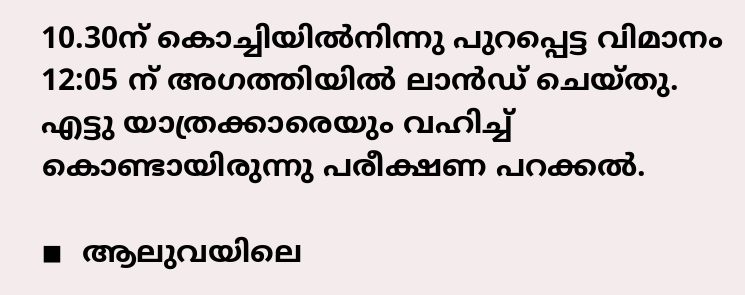10.30ന് കൊച്ചിയില്‍നിന്നു പുറപ്പെട്ട വിമാനം 12:05 ന് അഗത്തിയില്‍ ലാന്‍ഡ് ചെയ്തു. എട്ടു യാത്രക്കാരെയും വഹിച്ച് കൊണ്ടായിരുന്നു പരീക്ഷണ പറക്കല്‍.

◾  ആലുവയിലെ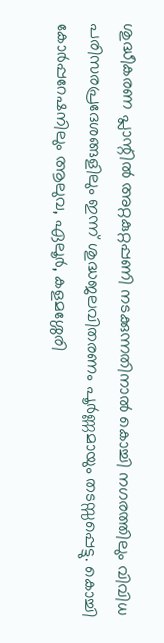ശുദ്ധീകരണ പ്ലാന്റില്‍ അറ്റകുറ്റപ്പണി നടക്കുന്നതിനാല്‍ കൊച്ചി നഗരത്തിലും വിവിധ പരിസരപ്രദേശങ്ങളിലും ഇന്ന് ശുദ്ധജലവിതരണം പൂര്‍ണ്ണമായും തടസ്സപ്പെട്ടു. കൊച്ചി കോര്‍പ്പറേഷനിലും ആലുവ, ഏലൂര്‍, കളമശ്ശേരി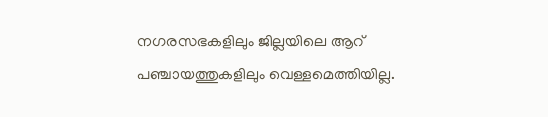നഗരസഭകളിലും ജില്ലയിലെ ആറ് പഞ്ചായത്തുകളിലും വെള്ളമെത്തിയില്ല.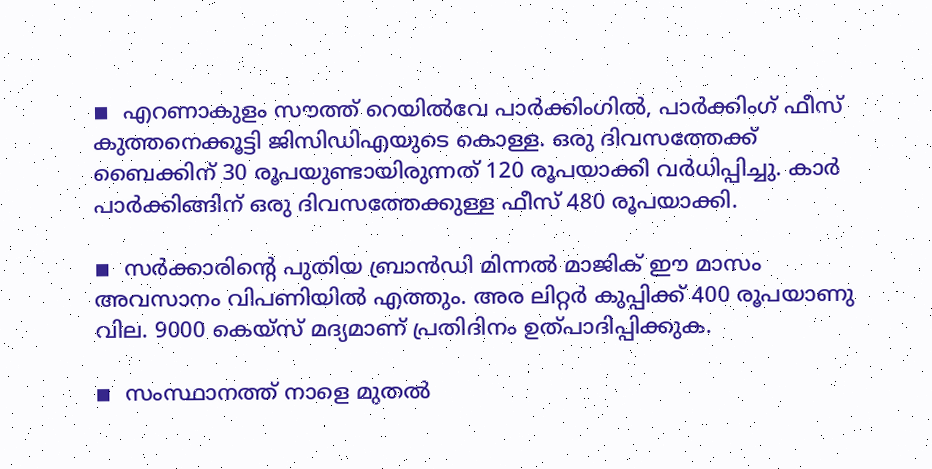◾  എറണാകുളം സൗത്ത് റെയില്‍വേ പാര്‍ക്കിംഗില്‍, പാര്‍ക്കിംഗ് ഫീസ് കുത്തനെക്കൂട്ടി ജിസിഡിഎയുടെ കൊള്ള. ഒരു ദിവസത്തേക്ക് ബൈക്കിന് 30 രൂപയുണ്ടായിരുന്നത് 120 രൂപയാക്കി വര്‍ധിപ്പിച്ചു. കാര്‍ പാര്‍ക്കിങ്ങിന് ഒരു ദിവസത്തേക്കുള്ള ഫീസ് 480 രൂപയാക്കി.

◾  സര്‍ക്കാരിന്റെ പുതിയ ബ്രാന്‍ഡി മിന്നല്‍ മാജിക് ഈ മാസം അവസാനം വിപണിയില്‍ എത്തും. അര ലിറ്റര്‍ കുപ്പിക്ക് 400 രൂപയാണു വില. 9000 കെയ്സ് മദ്യമാണ് പ്രതിദിനം ഉത്പാദിപ്പിക്കുക.

◾  സംസ്ഥാനത്ത് നാളെ മുതല്‍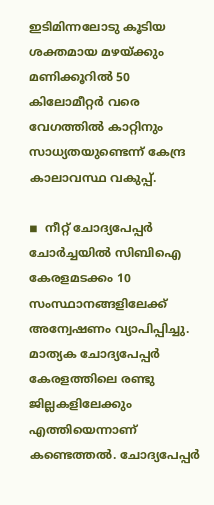ഇടിമിന്നലോടു കൂടിയ ശക്തമായ മഴയ്ക്കും മണിക്കൂറില്‍ 50 കിലോമീറ്റര്‍ വരെ വേഗത്തില്‍ കാറ്റിനും സാധ്യതയുണ്ടെന്ന് കേന്ദ്ര കാലാവസ്ഥ വകുപ്പ്.

◾  നീറ്റ് ചോദ്യപേപ്പര്‍ ചോര്‍ച്ചയില്‍ സിബിഐ കേരളമടക്കം 10 സംസ്ഥാനങ്ങളിലേക്ക് അന്വേഷണം വ്യാപിപ്പിച്ചു. മാത്യക ചോദ്യപേപ്പര്‍ കേരളത്തിലെ രണ്ടു ജില്ലകളിലേക്കും എത്തിയെന്നാണ് കണ്ടെത്തല്‍. ചോദ്യപേപ്പര്‍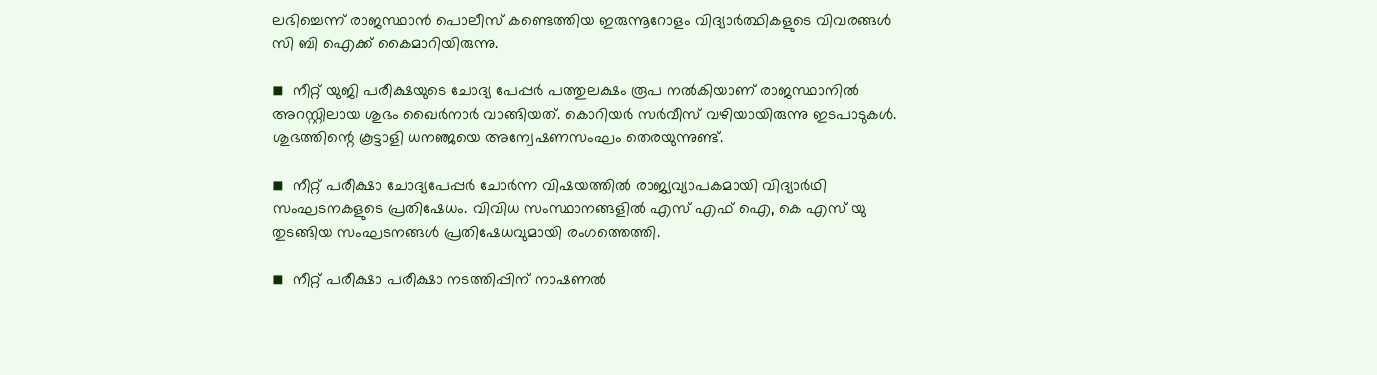ലഭിച്ചെന്ന് രാജസ്ഥാന്‍ പൊലീസ് കണ്ടെത്തിയ ഇരുന്നൂറോളം വിദ്യാര്‍ത്ഥികളുടെ വിവരങ്ങള്‍ സി ബി ഐക്ക് കൈമാറിയിരുന്നു.

◾  നീറ്റ് യുജി പരീക്ഷയുടെ ചോദ്യ പേപ്പര്‍ പത്തുലക്ഷം രൂപ നല്‍കിയാണ് രാജസ്ഥാനില്‍ അറസ്റ്റിലായ ശുഭം ഖൈര്‍നാര്‍ വാങ്ങിയത്. കൊറിയര്‍ സര്‍വീസ് വഴിയായിരുന്നു ഇടപാടുകള്‍. ശുഭത്തിന്റെ കൂട്ടാളി ധനഞ്ജയെ അന്വേഷണസംഘം തെരയുന്നുണ്ട്.

◾  നീറ്റ് പരീക്ഷാ ചോദ്യപേപ്പര്‍ ചോര്‍ന്ന വിഷയത്തില്‍ രാജ്യവ്യാപകമായി വിദ്യാര്‍ഥി സംഘടനകളുടെ പ്രതിഷേധം. വിവിധ സംസ്ഥാനങ്ങളില്‍ എസ് എഫ് ഐ, കെ എസ് യു തുടങ്ങിയ സംഘടനങ്ങള്‍ പ്രതിഷേധവുമായി രംഗത്തെത്തി.

◾  നീറ്റ് പരീക്ഷാ പരീക്ഷാ നടത്തിപ്പിന് നാഷണല്‍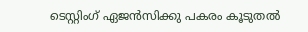ടെസ്റ്റിംഗ് ഏജന്‍സിക്കു പകരം കൂടുതല്‍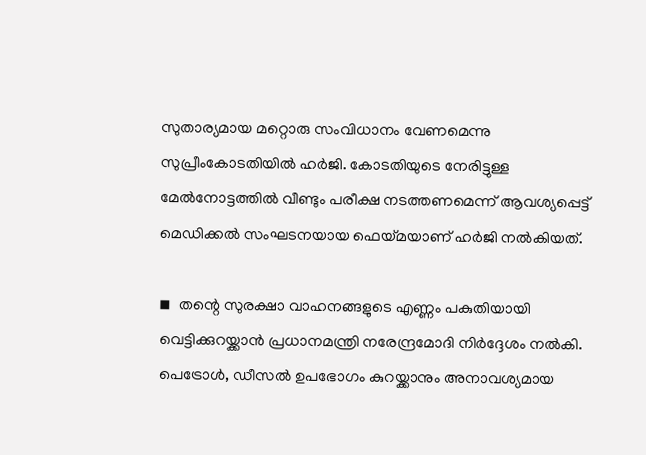സുതാര്യമായ മറ്റൊരു സംവിധാനം വേണമെന്നു സുപ്രീംകോടതിയില്‍ ഹര്‍ജി. കോടതിയുടെ നേരിട്ടുള്ള മേല്‍നോട്ടത്തില്‍ വീണ്ടും പരീക്ഷ നടത്തണമെന്ന് ആവശ്യപ്പെട്ട് മെഡിക്കല്‍ സംഘടനയായ ഫെയ്മയാണ് ഹര്‍ജി നല്‍കിയത്.

◾  തന്റെ സുരക്ഷാ വാഹനങ്ങളുടെ എണ്ണം പകുതിയായി വെട്ടിക്കുറയ്ക്കാന്‍ പ്രധാനമന്ത്രി നരേന്ദ്രമോദി നിര്‍ദ്ദേശം നല്‍കി. പെട്രോള്‍, ഡീസല്‍ ഉപഭോഗം കുറയ്ക്കാനും അനാവശ്യമായ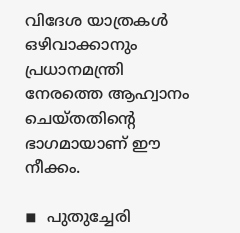വിദേശ യാത്രകള്‍ ഒഴിവാക്കാനും പ്രധാനമന്ത്രി നേരത്തെ ആഹ്വാനം ചെയ്തതിന്റെ ഭാഗമായാണ് ഈ നീക്കം.

◾  പുതുച്ചേരി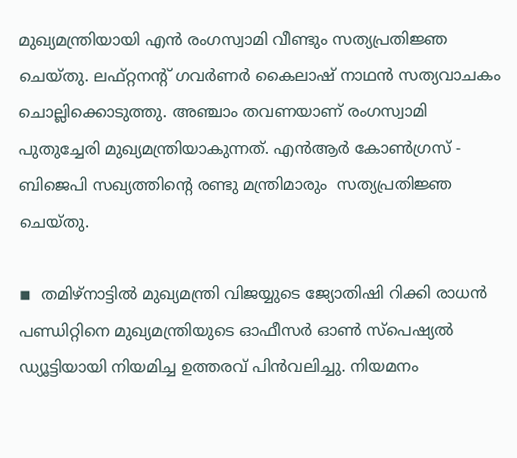മുഖ്യമന്ത്രിയായി എന്‍ രംഗസ്വാമി വീണ്ടും സത്യപ്രതിജ്ഞ ചെയ്തു. ലഫ്റ്റനന്റ് ഗവര്‍ണര്‍ കൈലാഷ് നാഥന്‍ സത്യവാചകം ചൊല്ലിക്കൊടുത്തു. അഞ്ചാം തവണയാണ് രംഗസ്വാമി പുതുച്ചേരി മുഖ്യമന്ത്രിയാകുന്നത്. എന്‍ആര്‍ കോണ്‍ഗ്രസ് - ബിജെപി സഖ്യത്തിന്റെ രണ്ടു മന്ത്രിമാരും  സത്യപ്രതിജ്ഞ ചെയ്തു.

◾  തമിഴ്നാട്ടില്‍ മുഖ്യമന്ത്രി വിജയ്യുടെ ജ്യോതിഷി റിക്കി രാധന്‍ പണ്ഡിറ്റിനെ മുഖ്യമന്ത്രിയുടെ ഓഫീസര്‍ ഓണ്‍ സ്‌പെഷ്യല്‍ ഡ്യൂട്ടിയായി നിയമിച്ച ഉത്തരവ് പിന്‍വലിച്ചു. നിയമനം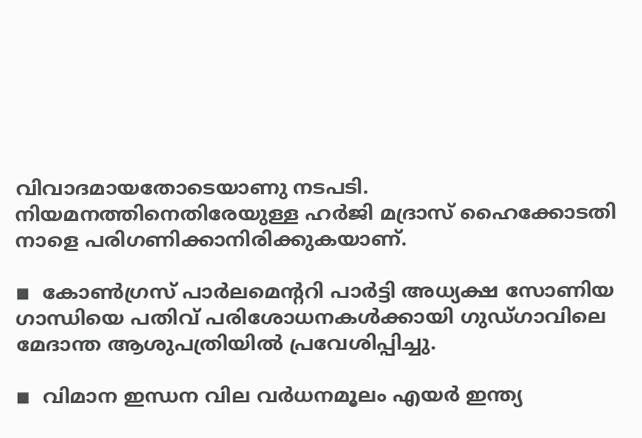വിവാദമായതോടെയാണു നടപടി. നിയമനത്തിനെതിരേയുള്ള ഹര്‍ജി മദ്രാസ് ഹൈക്കോടതി നാളെ പരിഗണിക്കാനിരിക്കുകയാണ്.

◾  കോണ്‍ഗ്രസ് പാര്‍ലമെന്ററി പാര്‍ട്ടി അധ്യക്ഷ സോണിയ ഗാന്ധിയെ പതിവ് പരിശോധനകള്‍ക്കായി ഗുഡ്ഗാവിലെ മേദാന്ത ആശുപത്രിയില്‍ പ്രവേശിപ്പിച്ചു.

◾  വിമാന ഇന്ധന വില വര്‍ധനമൂലം എയര്‍ ഇന്ത്യ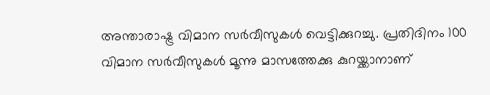അന്താരാഷ്ട്ര വിമാന സര്‍വീസുകള്‍ വെട്ടിക്കുറച്ചു. പ്രതിദിനം 100 വിമാന സര്‍വീസുകള്‍ മൂന്നു മാസത്തേക്കു കുറയ്ക്കാനാണ്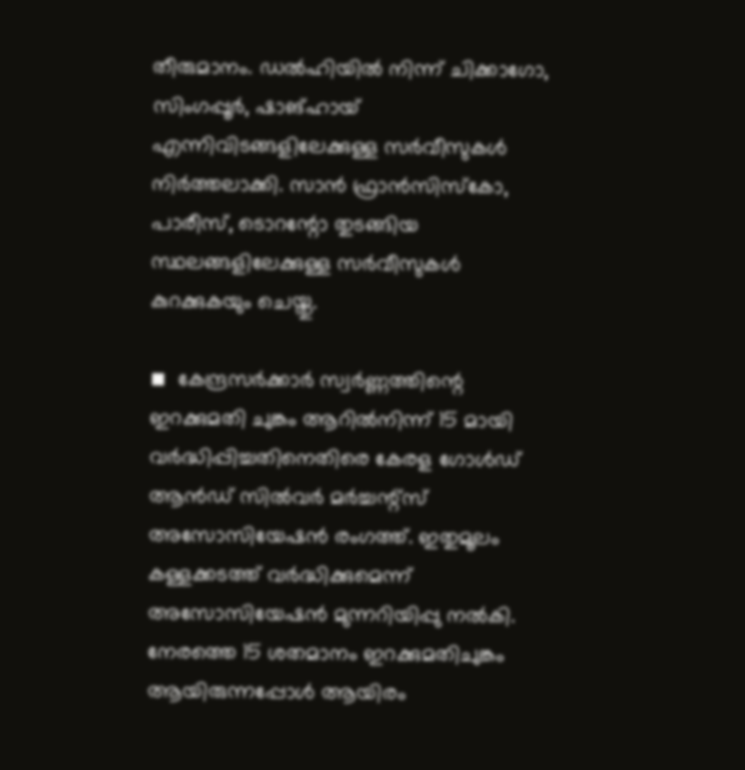തീരുമാനം. ഡല്‍ഹിയില്‍ നിന്ന് ചിക്കാഗോ, സിംഗപ്പൂര്‍, ഷാങ്ഹായ് എന്നിവിടങ്ങളിലേക്കുള്ള സര്‍വീസുകള്‍ നിര്‍ത്തലാക്കി. സാന്‍ ഫ്രാന്‍സിസ്‌കോ, പാരീസ്, ടൊറന്റോ തുടങ്ങിയ സ്ഥലങ്ങളിലേക്കുള്ള സര്‍വീസുകള്‍ കുറക്കുകയും ചെയ്തു.

◾  കേന്ദ്രസര്‍ക്കാര്‍ സ്വര്‍ണ്ണത്തിന്റെ ഇറക്കുമതി ചുങ്കം ആറില്‍നിന്ന് 15 മായി വര്‍ദ്ധിപ്പിച്ചതിനെതിരെ കേരള ഗോള്‍ഡ് ആന്‍ഡ് സില്‍വര്‍ മര്‍ച്ചന്റ്സ് അസോസിയേഷന്‍ രംഗത്ത്. ഇതുമൂലം കള്ളക്കടത്ത് വര്‍ദ്ധിക്കുമെന്ന് അസോസിയേഷന്‍ മുന്നറിയിപ്പു നല്‍കി. നേരത്തെ 15 ശതമാനം ഇറക്കുമതിചുങ്കം ആയിരുന്നപ്പോള്‍ ആയിരം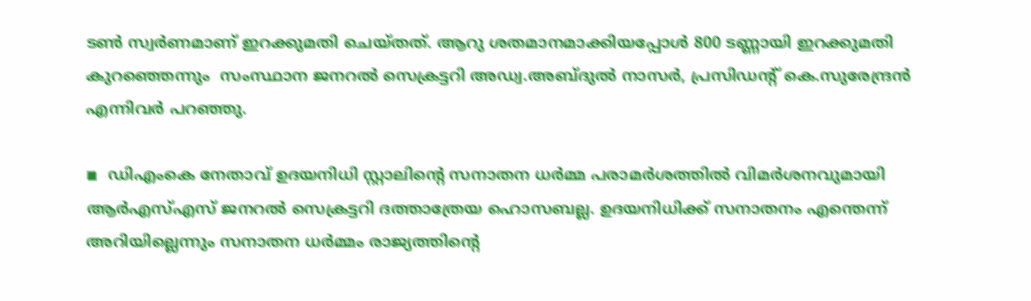ടണ്‍ സ്വര്‍ണമാണ് ഇറക്കുമതി ചെയ്തത്. ആറു ശതമാനമാക്കിയപ്പോള്‍ 800 ടണ്ണായി ഇറക്കുമതി കുറഞ്ഞെന്നും  സംസ്ഥാന ജനറല്‍ സെക്രട്ടറി അഡ്വ.അബ്ദുല്‍ നാസര്‍, പ്രസിഡന്റ് കെ.സുരേന്ദ്രന്‍ എന്നിവര്‍ പറഞ്ഞു.

◾  ഡിഎംകെ നേതാവ് ഉദയനിധി സ്റ്റാലിന്റെ സനാതന ധര്‍മ്മ പരാമര്‍ശത്തില്‍ വിമര്‍ശനവുമായി ആര്‍എസ്എസ് ജനറല്‍ സെക്രട്ടറി ദത്താത്രേയ ഹൊസബല്ല. ഉദയനിധിക്ക് സനാതനം എന്തെന്ന് അറിയില്ലെന്നും സനാതന ധര്‍മ്മം രാജ്യത്തിന്റെ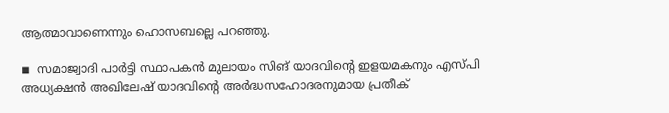ആത്മാവാണെന്നും ഹൊസബല്ലെ പറഞ്ഞു.

◾  സമാജ്വാദി പാര്‍ട്ടി സ്ഥാപകന്‍ മുലായം സിങ് യാദവിന്റെ ഇളയമകനും എസ്പി അധ്യക്ഷന്‍ അഖിലേഷ് യാദവിന്റെ അര്‍ദ്ധസഹോദരനുമായ പ്രതീക്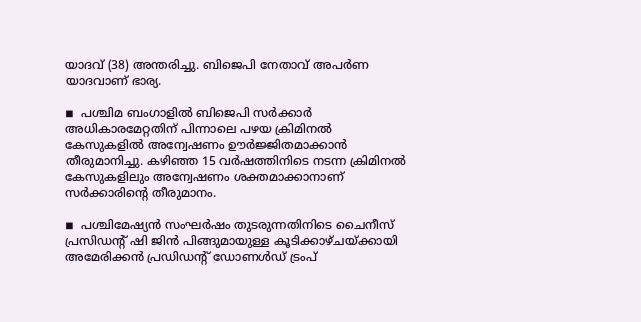യാദവ് (38) അന്തരിച്ചു. ബിജെപി നേതാവ് അപര്‍ണ യാദവാണ് ഭാര്യ.

◾  പശ്ചിമ ബംഗാളില്‍ ബിജെപി സര്‍ക്കാര്‍ അധികാരമേറ്റതിന് പിന്നാലെ പഴയ ക്രിമിനല്‍ കേസുകളില്‍ അന്വേഷണം ഊര്‍ജ്ജിതമാക്കാന്‍ തീരുമാനിച്ചു. കഴിഞ്ഞ 15 വര്‍ഷത്തിനിടെ നടന്ന ക്രിമിനല്‍ കേസുകളിലും അന്വേഷണം ശക്തമാക്കാനാണ് സര്‍ക്കാരിന്റെ തീരുമാനം.

◾  പശ്ചിമേഷ്യന്‍ സംഘര്‍ഷം തുടരുന്നതിനിടെ ചൈനീസ് പ്രസിഡന്റ് ഷി ജിന്‍ പിങ്ങുമായുള്ള കൂടിക്കാഴ്ചയ്ക്കായി അമേരിക്കന്‍ പ്രഡിഡന്റ് ഡോണള്‍ഡ് ട്രംപ്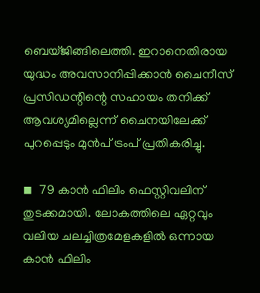ബെയ്ജിങ്ങിലെത്തി. ഇറാനെതിരായ യുദ്ധം അവസാനിപ്പിക്കാന്‍ ചൈനീസ് പ്രസിഡന്റിന്റെ സഹായം തനിക്ക് ആവശ്യമില്ലെന്ന് ചൈനയിലേക്ക് പുറപ്പെടും മുന്‍പ് ട്രംപ് പ്രതികരിച്ചു.

◾  79 കാന്‍ ഫിലിം ഫെസ്റ്റിവലിന് തുടക്കമായി. ലോകത്തിലെ ഏറ്റവും വലിയ ചലച്ചിത്രമേളകളില്‍ ഒന്നായ കാന്‍ ഫിലിം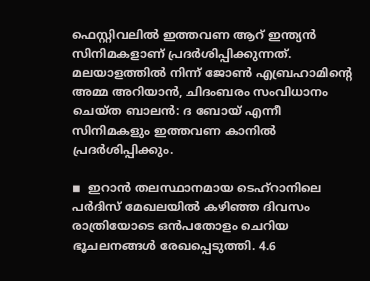ഫെസ്റ്റിവലില്‍ ഇത്തവണ ആറ് ഇന്ത്യന്‍ സിനിമകളാണ് പ്രദര്‍ശിപ്പിക്കുന്നത്. മലയാളത്തില്‍ നിന്ന് ജോണ്‍ എബ്രഹാമിന്റെ അമ്മ അറിയാന്‍, ചിദംബരം സംവിധാനം ചെയ്ത ബാലന്‍: ദ ബോയ് എന്നീ സിനിമകളും ഇത്തവണ കാനില്‍ പ്രദര്‍ശിപ്പിക്കും.

◾  ഇറാന്‍ തലസ്ഥാനമായ ടെഹ്‌റാനിലെ പര്‍ദിസ് മേഖലയില്‍ കഴിഞ്ഞ ദിവസം രാത്രിയോടെ ഒന്‍പതോളം ചെറിയ ഭൂചലനങ്ങള്‍ രേഖപ്പെടുത്തി. 4.6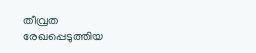തീവ്രത രേഖപ്പെടുത്തിയ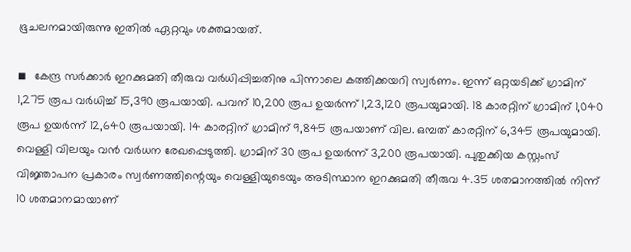ഭൂചലനമായിരുന്നു ഇതില്‍ ഏറ്റവും ശക്തമായത്.

◾  കേന്ദ്ര സര്‍ക്കാര്‍ ഇറക്കുമതി തീരുവ വര്‍ധിപ്പിച്ചതിനു പിന്നാലെ കത്തിക്കയറി സ്വര്‍ണം. ഇന്ന് ഒറ്റയടിക്ക് ഗ്രാമിന് 1,275 രൂപ വര്‍ധിച്ച് 15,390 രൂപയായി. പവന് 10,200 രൂപ ഉയര്‍ന്ന് 1,23,120 രൂപയുമായി. 18 കാരറ്റിന് ഗ്രാമിന് 1,040 രൂപ ഉയര്‍ന്ന് 12,640 രൂപയായി. 14 കാരറ്റിന് ഗ്രാമിന് 9,845 രൂപയാണ് വില. ഒമ്പത് കാരറ്റിന് 6,345 രൂപയുമായി. വെള്ളി വിലയും വന്‍ വര്‍ധന രേഖപ്പെടുത്തി. ഗ്രാമിന് 30 രൂപ ഉയര്‍ന്ന് 3,200 രൂപയായി. പുതുക്കിയ കസ്റ്റംസ് വിജ്ഞാപന പ്രകാരം സ്വര്‍ണത്തിന്റെയും വെള്ളിയുടെയും അടിസ്ഥാന ഇറക്കുമതി തീരുവ 4.35 ശതമാനത്തില്‍ നിന്ന് 10 ശതമാനമായാണ്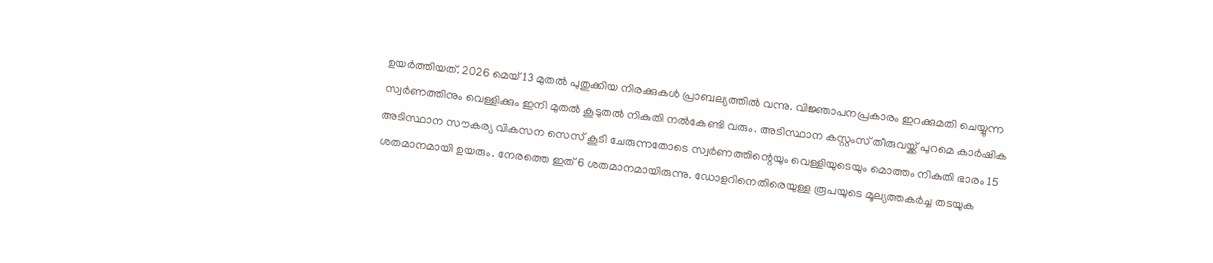ഉയര്‍ത്തിയത്. 2026 മെയ് 13 മുതല്‍ പുതുക്കിയ നിരക്കുകള്‍ പ്രാബല്യത്തില്‍ വന്നു. വിജ്ഞാപനപ്രകാരം ഇറക്കുമതി ചെയ്യുന്ന സ്വര്‍ണത്തിനും വെള്ളിക്കും ഇനി മുതല്‍ കൂടുതല്‍ നികുതി നല്‍കേണ്ടി വരും. അടിസ്ഥാന കസ്റ്റംസ് തീരുവയ്ക്ക് പുറമെ കാര്‍ഷിക അടിസ്ഥാന സൗകര്യ വികസന സെസ് കൂടി ചേരുന്നതോടെ സ്വര്‍ണത്തിന്റെയും വെള്ളിയുടെയും മൊത്തം നികുതി ഭാരം 15 ശതമാനമായി ഉയരും. നേരത്തെ ഇത് 6 ശതമാനമായിരുന്നു. ഡോളറിനെതിരെയുള്ള രൂപയുടെ മൂല്യത്തകര്‍ച്ച തടയുക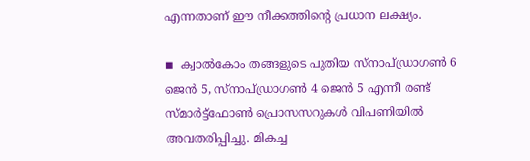എന്നതാണ് ഈ നീക്കത്തിന്റെ പ്രധാന ലക്ഷ്യം.

◾  ക്വാല്‍കോം തങ്ങളുടെ പുതിയ സ്നാപ്ഡ്രാഗണ്‍ 6 ജെന്‍ 5, സ്നാപ്ഡ്രാഗണ്‍ 4 ജെന്‍ 5 എന്നീ രണ്ട് സ്മാര്‍ട്ട്ഫോണ്‍ പ്രൊസസറുകള്‍ വിപണിയില്‍ അവതരിപ്പിച്ചു. മികച്ച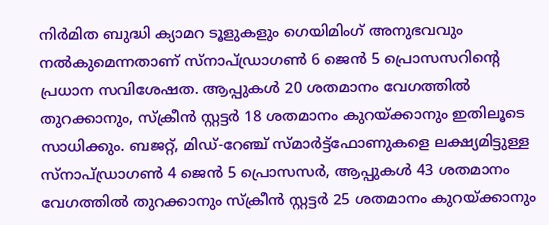നിര്‍മിത ബുദ്ധി ക്യാമറ ടൂളുകളും ഗെയിമിംഗ് അനുഭവവും നല്‍കുമെന്നതാണ് സ്നാപ്ഡ്രാഗണ്‍ 6 ജെന്‍ 5 പ്രൊസസറിന്റെ പ്രധാന സവിശേഷത. ആപ്പുകള്‍ 20 ശതമാനം വേഗത്തില്‍ തുറക്കാനും, സ്‌ക്രീന്‍ സ്റ്റട്ടര്‍ 18 ശതമാനം കുറയ്ക്കാനും ഇതിലൂടെ സാധിക്കും. ബജറ്റ്, മിഡ്-റേഞ്ച് സ്മാര്‍ട്ട്ഫോണുകളെ ലക്ഷ്യമിട്ടുള്ള സ്നാപ്ഡ്രാഗണ്‍ 4 ജെന്‍ 5 പ്രൊസസര്‍, ആപ്പുകള്‍ 43 ശതമാനം വേഗത്തില്‍ തുറക്കാനും സ്‌ക്രീന്‍ സ്റ്റട്ടര്‍ 25 ശതമാനം കുറയ്ക്കാനും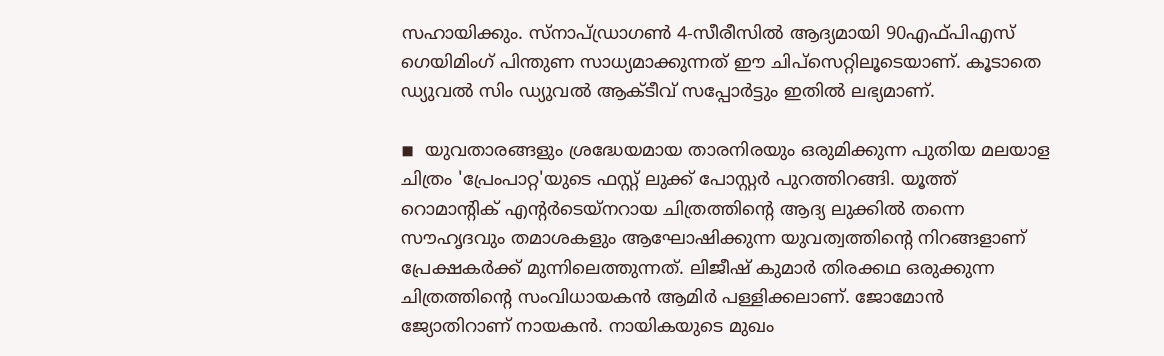സഹായിക്കും. സ്നാപ്ഡ്രാഗണ്‍ 4-സീരീസില്‍ ആദ്യമായി 90എഫ്പിഎസ് ഗെയിമിംഗ് പിന്തുണ സാധ്യമാക്കുന്നത് ഈ ചിപ്‌സെറ്റിലൂടെയാണ്. കൂടാതെ ഡ്യുവല്‍ സിം ഡ്യുവല്‍ ആക്ടീവ് സപ്പോര്‍ട്ടും ഇതില്‍ ലഭ്യമാണ്.

◾  യുവതാരങ്ങളും ശ്രദ്ധേയമായ താരനിരയും ഒരുമിക്കുന്ന പുതിയ മലയാള ചിത്രം 'പ്രേംപാറ്റ'യുടെ ഫസ്റ്റ് ലുക്ക് പോസ്റ്റര്‍ പുറത്തിറങ്ങി. യൂത്ത് റൊമാന്റിക് എന്റര്‍ടെയ്നറായ ചിത്രത്തിന്റെ ആദ്യ ലുക്കില്‍ തന്നെ സൗഹൃദവും തമാശകളും ആഘോഷിക്കുന്ന യുവത്വത്തിന്റെ നിറങ്ങളാണ് പ്രേക്ഷകര്‍ക്ക് മുന്നിലെത്തുന്നത്. ലിജീഷ് കുമാര്‍ തിരക്കഥ ഒരുക്കുന്ന ചിത്രത്തിന്റെ സംവിധായകന്‍ ആമിര്‍ പള്ളിക്കലാണ്. ജോമോന്‍ ജ്യോതിറാണ് നായകന്‍. നായികയുടെ മുഖം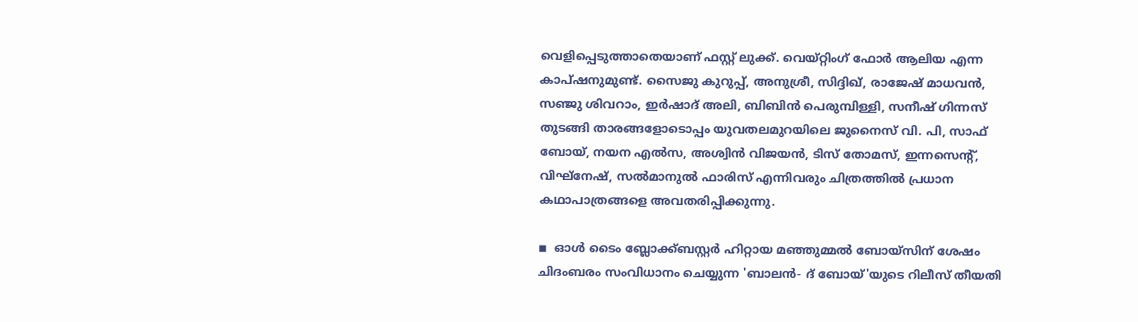വെളിപ്പെടുത്താതെയാണ് ഫസ്റ്റ് ലുക്ക്. വെയ്റ്റിംഗ് ഫോര്‍ ആലിയ എന്ന കാപ്ഷനുമുണ്ട്. സൈജു കുറുപ്പ്, അനുശ്രീ, സിദ്ദിഖ്, രാജേഷ് മാധവന്‍, സഞ്ജു ശിവറാം, ഇര്‍ഷാദ് അലി, ബിബിന്‍ പെരുമ്പിള്ളി, സനീഷ് ഗിന്നസ് തുടങ്ങി താരങ്ങളോടൊപ്പം യുവതലമുറയിലെ ജുനൈസ് വി. പി, സാഫ് ബോയ്, നയന എല്‍സ, അശ്വിന്‍ വിജയന്‍, ടിസ് തോമസ്, ഇന്നസെന്റ്, വിഘ്‌നേഷ്, സല്‍മാനുല്‍ ഫാരിസ് എന്നിവരും ചിത്രത്തില്‍ പ്രധാന കഥാപാത്രങ്ങളെ അവതരിപ്പിക്കുന്നു.

◾  ഓള്‍ ടൈം ബ്ലോക്ക്ബസ്റ്റര്‍ ഹിറ്റായ മഞ്ഞുമ്മല്‍ ബോയ്സിന് ശേഷം ചിദംബരം സംവിധാനം ചെയ്യുന്ന 'ബാലന്‍- ദ് ബോയ്'യുടെ റിലീസ് തീയതി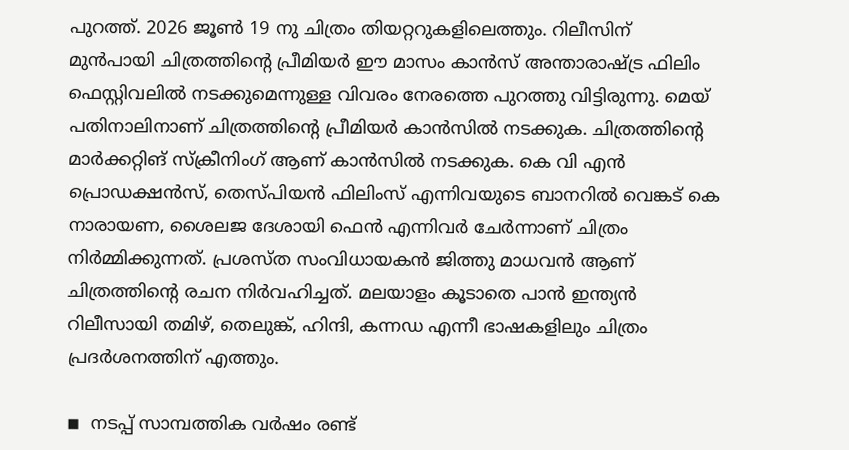പുറത്ത്. 2026 ജൂണ്‍ 19 നു ചിത്രം തിയറ്ററുകളിലെത്തും. റിലീസിന് മുന്‍പായി ചിത്രത്തിന്റെ പ്രീമിയര്‍ ഈ മാസം കാന്‍സ് അന്താരാഷ്ട്ര ഫിലിം ഫെസ്റ്റിവലില്‍ നടക്കുമെന്നുള്ള വിവരം നേരത്തെ പുറത്തു വിട്ടിരുന്നു. മെയ് പതിനാലിനാണ് ചിത്രത്തിന്റെ പ്രീമിയര്‍ കാന്‍സില്‍ നടക്കുക. ചിത്രത്തിന്റെ മാര്‍ക്കറ്റിങ് സ്‌ക്രീനിംഗ് ആണ് കാന്‍സില്‍ നടക്കുക. കെ വി എന്‍ പ്രൊഡക്ഷന്‍സ്, തെസ്പിയന്‍ ഫിലിംസ് എന്നിവയുടെ ബാനറില്‍ വെങ്കട് കെ നാരായണ, ശൈലജ ദേശായി ഫെന്‍ എന്നിവര്‍ ചേര്‍ന്നാണ് ചിത്രം നിര്‍മ്മിക്കുന്നത്. പ്രശസ്ത സംവിധായകന്‍ ജിത്തു മാധവന്‍ ആണ് ചിത്രത്തിന്റെ രചന നിര്‍വഹിച്ചത്. മലയാളം കൂടാതെ പാന്‍ ഇന്ത്യന്‍ റിലീസായി തമിഴ്, തെലുങ്ക്, ഹിന്ദി, കന്നഡ എന്നീ ഭാഷകളിലും ചിത്രം പ്രദര്‍ശനത്തിന് എത്തും.

◾  നടപ്പ് സാമ്പത്തിക വര്‍ഷം രണ്ട്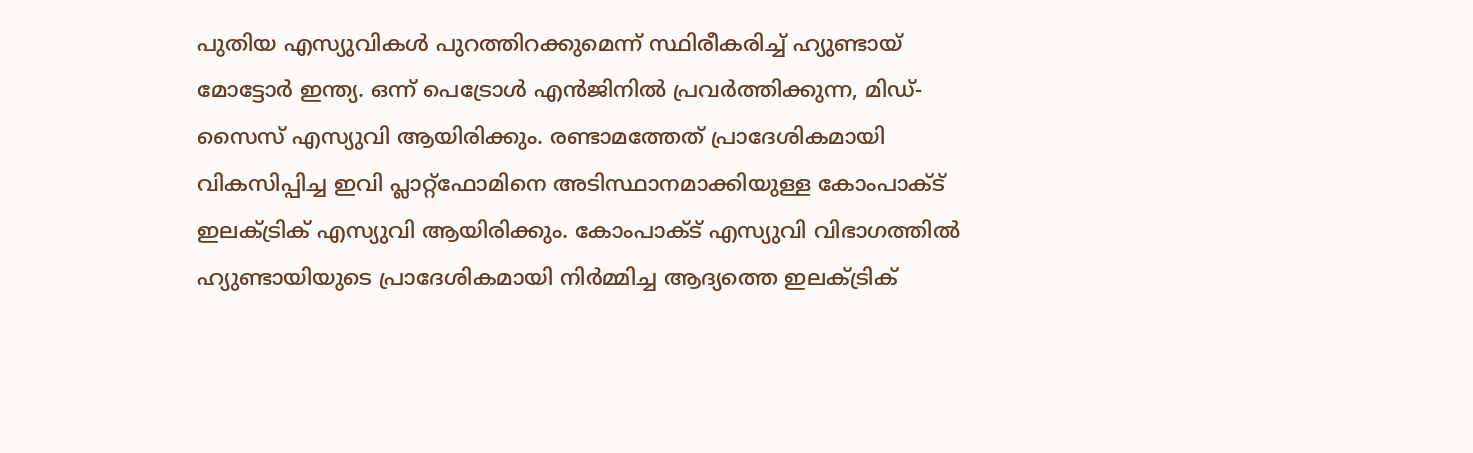പുതിയ എസ്യുവികള്‍ പുറത്തിറക്കുമെന്ന് സ്ഥിരീകരിച്ച് ഹ്യുണ്ടായ് മോട്ടോര്‍ ഇന്ത്യ. ഒന്ന് പെട്രോള്‍ എന്‍ജിനില്‍ പ്രവര്‍ത്തിക്കുന്ന, മിഡ്-സൈസ് എസ്യുവി ആയിരിക്കും. രണ്ടാമത്തേത് പ്രാദേശികമായി വികസിപ്പിച്ച ഇവി പ്ലാറ്റ്ഫോമിനെ അടിസ്ഥാനമാക്കിയുള്ള കോംപാക്ട് ഇലക്ട്രിക് എസ്യുവി ആയിരിക്കും. കോംപാക്ട് എസ്യുവി വിഭാഗത്തില്‍ ഹ്യുണ്ടായിയുടെ പ്രാദേശികമായി നിര്‍മ്മിച്ച ആദ്യത്തെ ഇലക്ട്രിക്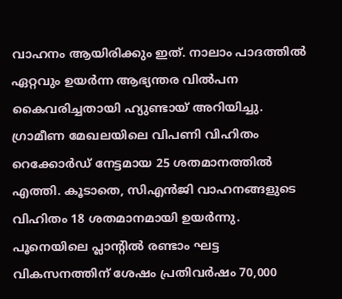വാഹനം ആയിരിക്കും ഇത്. നാലാം പാദത്തില്‍ ഏറ്റവും ഉയര്‍ന്ന ആഭ്യന്തര വില്‍പന കൈവരിച്ചതായി ഹ്യുണ്ടായ് അറിയിച്ചു. ഗ്രാമീണ മേഖലയിലെ വിപണി വിഹിതം റെക്കോര്‍ഡ് നേട്ടമായ 25 ശതമാനത്തില്‍ എത്തി. കൂടാതെ, സിഎന്‍ജി വാഹനങ്ങളുടെ വിഹിതം 18 ശതമാനമായി ഉയര്‍ന്നു. പൂനെയിലെ പ്ലാന്റില്‍ രണ്ടാം ഘട്ട വികസനത്തിന് ശേഷം പ്രതിവര്‍ഷം 70,000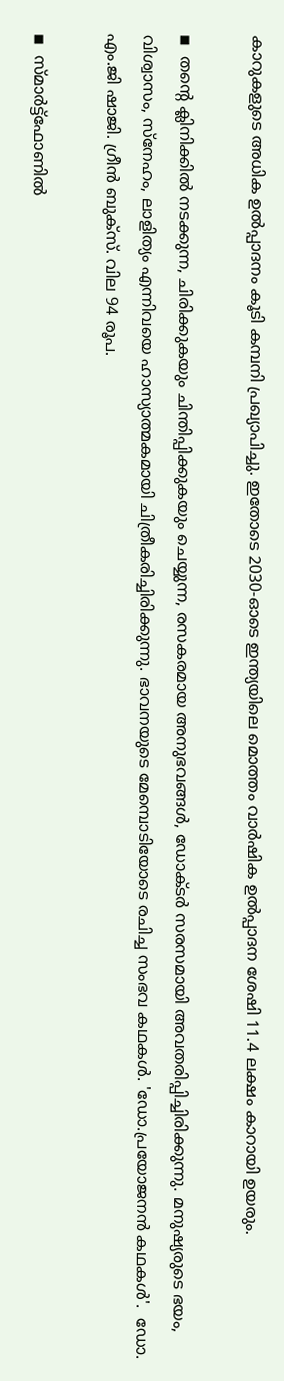കാറുകളുടെ അധിക ഉല്‍പ്പാദനം കൂടി കമ്പനി പ്രഖ്യാപിച്ചു. ഇതോടെ 2030-ഓടെ ഇന്ത്യയിലെ മൊത്തം വാര്‍ഷിക ഉല്‍പ്പാദന ശേഷി 11.4 ലക്ഷം കാറായി ഉയരും.

◾  തന്റെ ക്ലിനിക്കില്‍ നടക്കുന്ന, ചിരിക്കുകയും ചിന്തിപ്പിക്കുകയും ചെയ്യുന്ന, രസകരമായ അനുഭവങ്ങള്‍, ഡോക്ടര്‍ സരസമായി അവതരിപ്പിച്ചിരിക്കുന്നു. മനുഷ്യരുടെ ഭയം, വിശ്വാസം, സ്നേഹം, ലാളിത്യം എന്നിവയെ ഹാസ്യാത്മകമായി ചിത്രീകരിച്ചിരിക്കുന്നു. ഭാവനയുടെ മേമ്പൊടിയോടെ രചിച്ച സംഭവ കഥകള്‍. 'ഡോ.പ്രയോജനന്‍ കഥകള്‍'.  ഡോ. എം.ജി ഷാജി. ഗ്രീന്‍ ബുക്സ്. വില 94 രൂപ.

◾  സ്മാര്‍ട്ട്ഫോണില്‍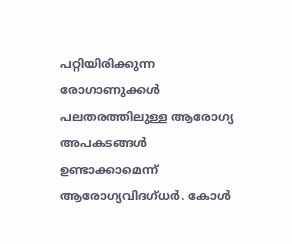പറ്റിയിരിക്കുന്ന രോഗാണുക്കള്‍ പലതരത്തിലുള്ള ആരോഗ്യ അപകടങ്ങള്‍ ഉണ്ടാക്കാമെന്ന് ആരോഗ്യവിദഗ്ധര്‍. കോള്‍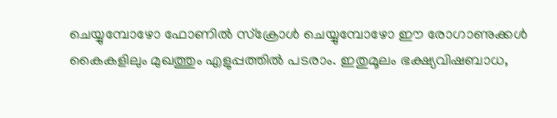ചെയ്യുമ്പോഴോ ഫോണില്‍ സ്‌ക്രോള്‍ ചെയ്യുമ്പോഴോ ഈ രോഗാണുക്കള്‍ കൈകളിലും മുഖത്തും എളുപ്പത്തില്‍ പടരാം. ഇതുമൂലം ഭക്ഷ്യവിഷബാധ,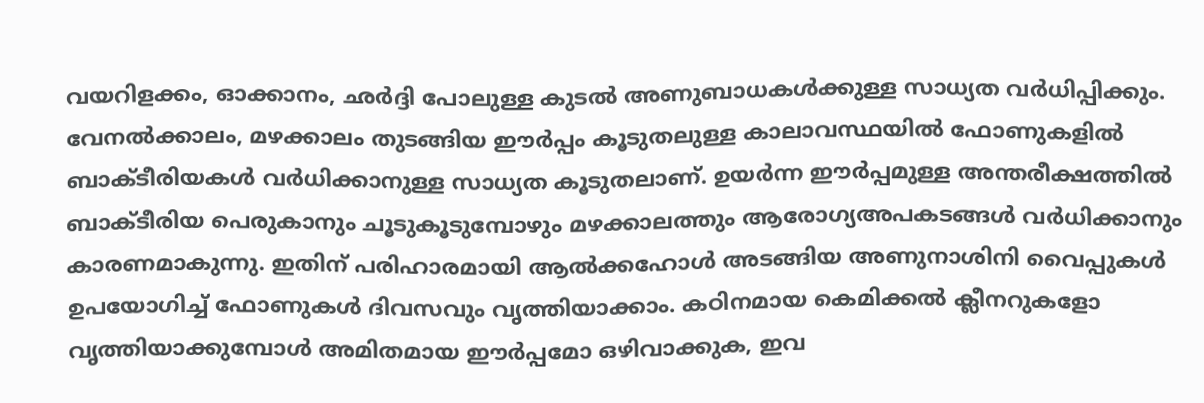വയറിളക്കം, ഓക്കാനം, ഛര്‍ദ്ദി പോലുള്ള കുടല്‍ അണുബാധകള്‍ക്കുള്ള സാധ്യത വര്‍ധിപ്പിക്കും. വേനല്‍ക്കാലം, മഴക്കാലം തുടങ്ങിയ ഈര്‍പ്പം കൂടുതലുള്ള കാലാവസ്ഥയില്‍ ഫോണുകളില്‍ ബാക്ടീരിയകള്‍ വര്‍ധിക്കാനുള്ള സാധ്യത കൂടുതലാണ്. ഉയര്‍ന്ന ഈര്‍പ്പമുള്ള അന്തരീക്ഷത്തില്‍ ബാക്ടീരിയ പെരുകാനും ചൂടുകൂടുമ്പോഴും മഴക്കാലത്തും ആരോഗ്യഅപകടങ്ങള്‍ വര്‍ധിക്കാനും കാരണമാകുന്നു. ഇതിന് പരിഹാരമായി ആല്‍ക്കഹോള്‍ അടങ്ങിയ അണുനാശിനി വൈപ്പുകള്‍ ഉപയോഗിച്ച് ഫോണുകള്‍ ദിവസവും വൃത്തിയാക്കാം. കഠിനമായ കെമിക്കല്‍ ക്ലീനറുകളോ വൃത്തിയാക്കുമ്പോള്‍ അമിതമായ ഈര്‍പ്പമോ ഒഴിവാക്കുക, ഇവ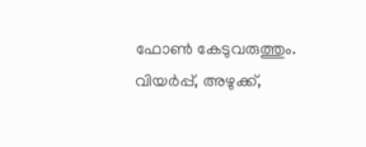ഫോണ്‍ കേടുവരുത്തും. വിയര്‍പ്പ്, അഴുക്ക്,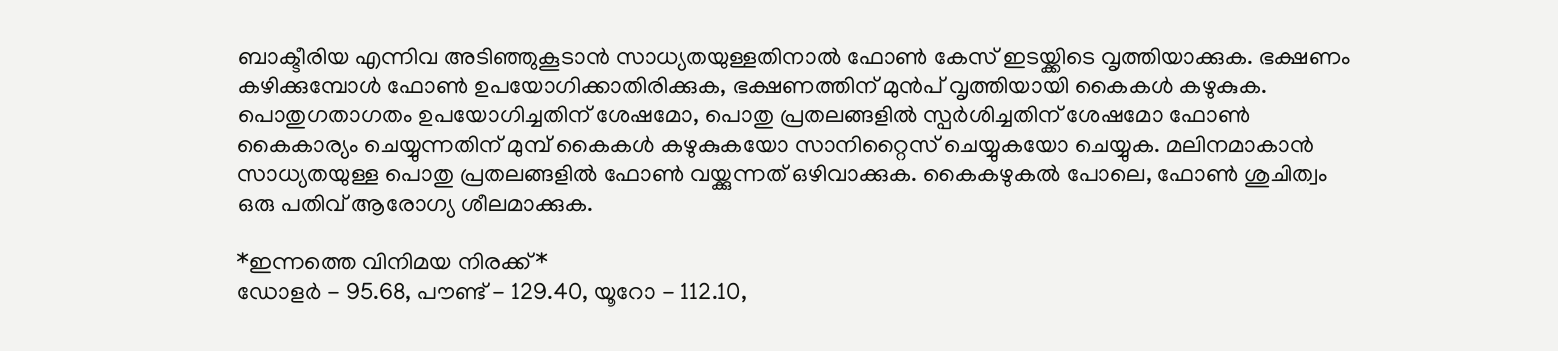ബാക്ടീരിയ എന്നിവ അടിഞ്ഞുകൂടാന്‍ സാധ്യതയുള്ളതിനാല്‍ ഫോണ്‍ കേസ് ഇടയ്ക്കിടെ വൃത്തിയാക്കുക. ഭക്ഷണം കഴിക്കുമ്പോള്‍ ഫോണ്‍ ഉപയോഗിക്കാതിരിക്കുക, ഭക്ഷണത്തിന് മുന്‍പ് വൃത്തിയായി കൈകള്‍ കഴുകുക. പൊതുഗതാഗതം ഉപയോഗിച്ചതിന് ശേഷമോ, പൊതു പ്രതലങ്ങളില്‍ സ്പര്‍ശിച്ചതിന് ശേഷമോ ഫോണ്‍ കൈകാര്യം ചെയ്യുന്നതിന് മുമ്പ് കൈകള്‍ കഴുകുകയോ സാനിറ്റൈസ് ചെയ്യുകയോ ചെയ്യുക. മലിനമാകാന്‍ സാധ്യതയുള്ള പൊതു പ്രതലങ്ങളില്‍ ഫോണ്‍ വയ്ക്കുന്നത് ഒഴിവാക്കുക. കൈകഴുകല്‍ പോലെ, ഫോണ്‍ ശുചിത്വം ഒരു പതിവ് ആരോഗ്യ ശീലമാക്കുക.

*ഇന്നത്തെ വിനിമയ നിരക്ക്*
ഡോളര്‍ - 95.68, പൗണ്ട് - 129.40, യൂറോ - 112.10,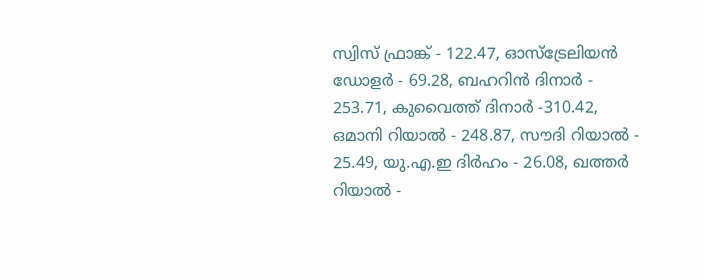സ്വിസ് ഫ്രാങ്ക് - 122.47, ഓസ്‌ട്രേലിയന്‍ ഡോളര്‍ - 69.28, ബഹറിന്‍ ദിനാര്‍ - 253.71, കുവൈത്ത് ദിനാര്‍ -310.42, ഒമാനി റിയാല്‍ - 248.87, സൗദി റിയാല്‍ - 25.49, യു.എ.ഇ ദിര്‍ഹം - 26.08, ഖത്തര്‍ റിയാല്‍ -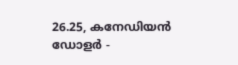26.25, കനേഡിയന്‍ ഡോളര്‍ -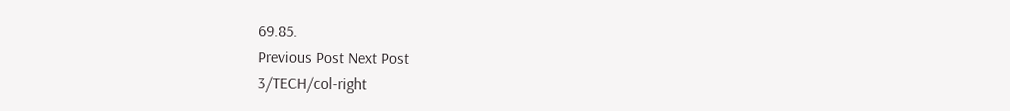69.85.
Previous Post Next Post
3/TECH/col-right